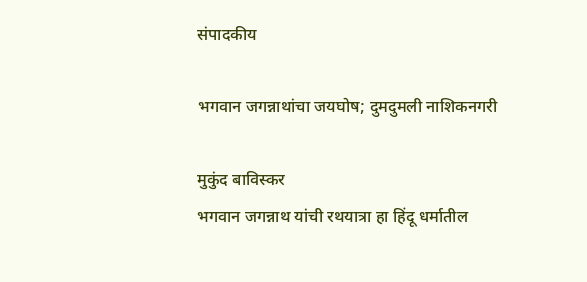संपादकीय

भगवान जगन्नाथांचा जयघोष; दुमदुमली नाशिकनगरी

मुकुंद बाविस्कर
भगवान जगन्नाथ यांची रथयात्रा हा हिंदू धर्मातील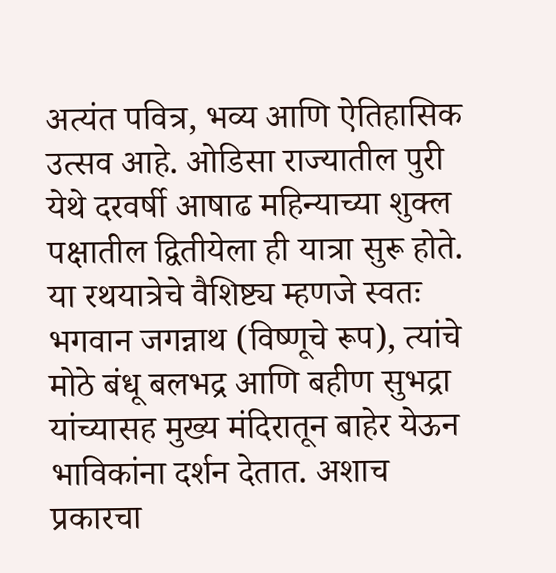अत्यंत पवित्र, भव्य आणि ऐतिहासिक उत्सव आहे. ओडिसा राज्यातील पुरी येथे दरवर्षी आषाढ महिन्याच्या शुक्ल पक्षातील द्वितीयेला ही यात्रा सुरू होते. या रथयात्रेचे वैशिष्ट्य म्हणजे स्वतः भगवान जगन्नाथ (विष्णूचे रूप), त्यांचे मोठे बंधू बलभद्र आणि बहीण सुभद्रा यांच्यासह मुख्य मंदिरातून बाहेर येऊन भाविकांना दर्शन देतात. अशाच प्रकारचा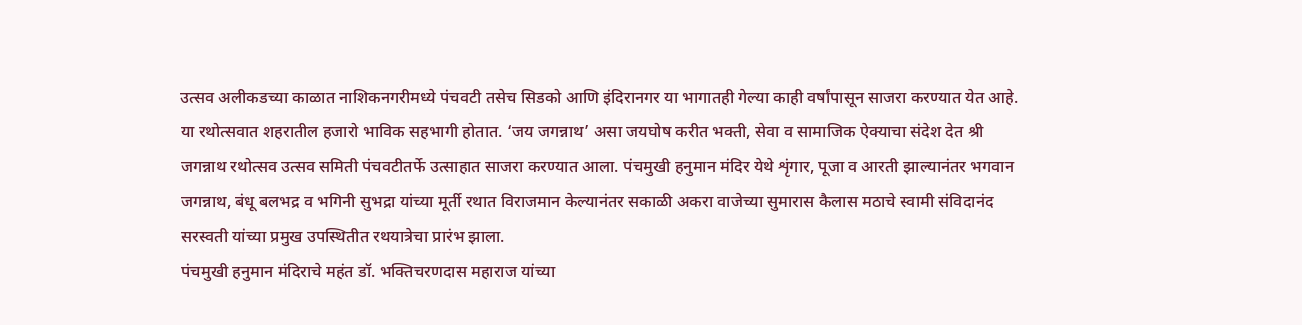उत्सव अलीकडच्या काळात नाशिकनगरीमध्ये पंचवटी तसेच सिडको आणि इंदिरानगर या भागातही गेल्या काही वर्षांपासून साजरा करण्यात येत आहे. या रथोत्सवात शहरातील हजारो भाविक सहभागी होतात. ‘जय जगन्नाथ’ असा जयघोष करीत भक्ती, सेवा व सामाजिक ऐक्याचा संदेश देत श्री जगन्नाथ रथोत्सव उत्सव समिती पंचवटीतर्फे उत्साहात साजरा करण्यात आला. पंचमुखी हनुमान मंदिर येथे शृंगार, पूजा व आरती झाल्यानंतर भगवान जगन्नाथ, बंधू बलभद्र व भगिनी सुभद्रा यांच्या मूर्ती रथात विराजमान केल्यानंतर सकाळी अकरा वाजेच्या सुमारास कैलास मठाचे स्वामी संविदानंद सरस्वती यांच्या प्रमुख उपस्थितीत रथयात्रेचा प्रारंभ झाला.
पंचमुखी हनुमान मंदिराचे महंत डॉ. भक्तिचरणदास महाराज यांच्या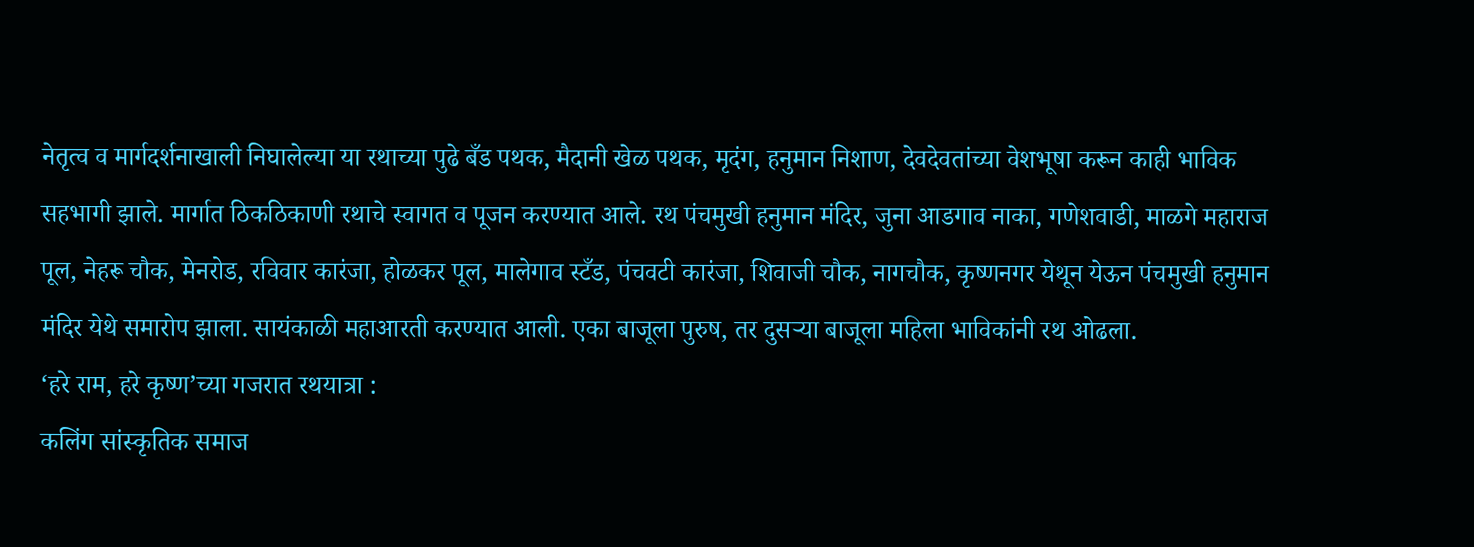नेतृत्व व मार्गदर्शनाखाली निघालेल्या या रथाच्या पुढे बँड पथक, मैदानी खेळ पथक, मृदंग, हनुमान निशाण, देवदेवतांच्या वेशभूषा करून काही भाविक सहभागी झाले. मार्गात ठिकठिकाणी रथाचे स्वागत व पूजन करण्यात आले. रथ पंचमुखी हनुमान मंदिर, जुना आडगाव नाका, गणेशवाडी, माळगे महाराज पूल, नेहरू चौक, मेनरोड, रविवार कारंजा, होळकर पूल, मालेगाव स्टँड, पंचवटी कारंजा, शिवाजी चौक, नागचौक, कृष्णनगर येथून येऊन पंचमुखी हनुमान मंदिर येथे समारोप झाला. सायंकाळी महाआरती करण्यात आली. एका बाजूला पुरुष, तर दुसर्‍या बाजूला महिला भाविकांनी रथ ओढला.
‘हरे राम, हरे कृष्ण’च्या गजरात रथयात्रा :
कलिंग सांस्कृतिक समाज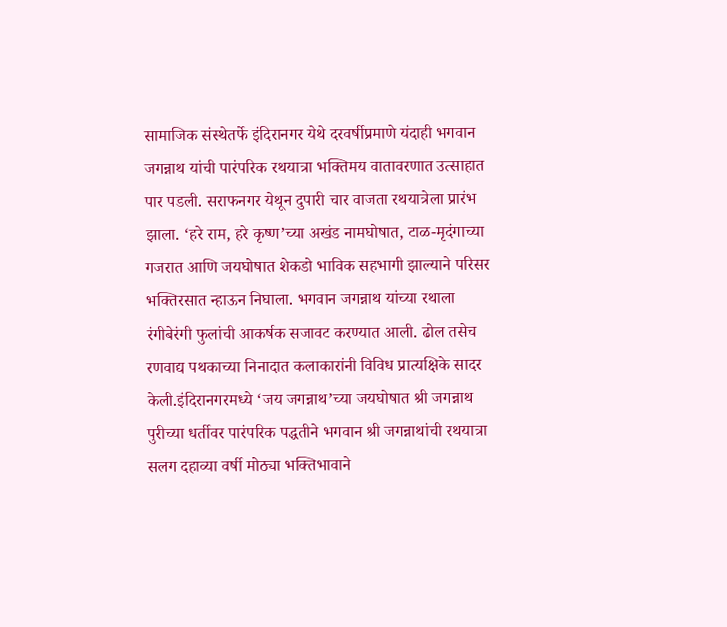सामाजिक संस्थेतर्फे इंदिरानगर येथे दरवर्षीप्रमाणे यंदाही भगवान जगन्नाथ यांची पारंपरिक रथयात्रा भक्तिमय वातावरणात उत्साहात पार पडली. सराफनगर येथून दुपारी चार वाजता रथयात्रेला प्रारंभ झाला. ‘हरे राम, हरे कृष्ण’च्या अखंड नामघोषात, टाळ-मृदंगाच्या गजरात आणि जयघोषात शेकडो भाविक सहभागी झाल्याने परिसर भक्तिरसात न्हाऊन निघाला. भगवान जगन्नाथ यांच्या रथाला रंगीबेरंगी फुलांची आकर्षक सजावट करण्यात आली. ढोल तसेच रणवाद्य पथकाच्या निनादात कलाकारांनी विविध प्रात्यक्षिके सादर केली.इंदिरानगरमध्ये ‘जय जगन्नाथ’च्या जयघोषात श्री जगन्नाथ पुरीच्या धर्तीवर पारंपरिक पद्धतीने भगवान श्री जगन्नाथांची रथयात्रा सलग दहाव्या वर्षी मोठ्या भक्तिभावाने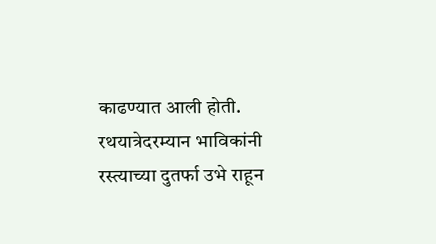काढण्यात आली होती. रथयात्रेदरम्यान भाविकांनी रस्त्याच्या दुतर्फा उभे राहून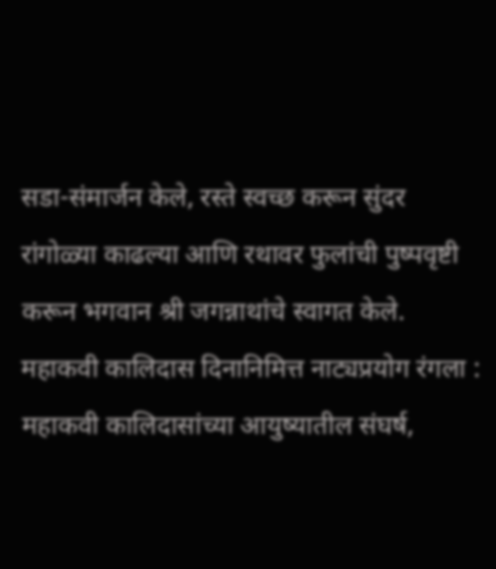सडा-संमार्जन केले, रस्ते स्वच्छ करून सुंदर रांगोळ्या काढल्या आणि रथावर फुलांची पुष्पवृष्टी करून भगवान श्री जगन्नाथांचे स्वागत केले.
महाकवी कालिदास दिनानिमित्त नाट्यप्रयोग रंगला :
महाकवी कालिदासांच्या आयुष्यातील संघर्ष,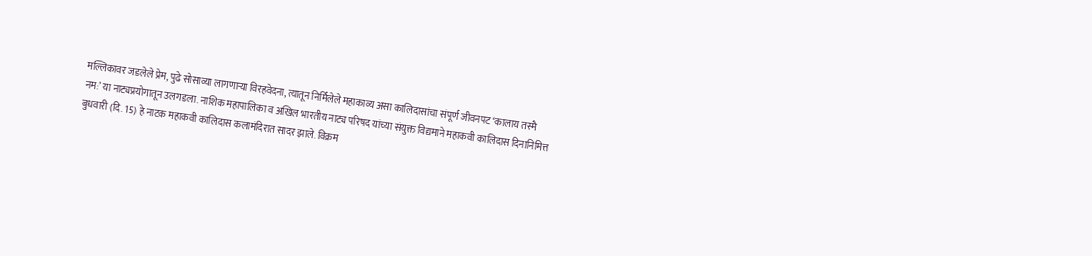मल्लिकावर जडलेले प्रेम, पुढे सोसाव्या लागणार्‍या विरहवेदना, त्यातून निर्मिलेले महाकाव्य असा कालिदासांचा संपूर्ण जीवनपट ‘कालाय तस्मै नम:’ या नाट्यप्रयोगातून उलगडला. नाशिक महापालिका व अखिल भारतीय नाट्य परिषद यांच्या संयुक्त विद्यमाने महाकवी कालिदास दिनानिमित्त बुधवारी (दि. 15) हे नाटक महाकवी कालिदास कलामंदिरात सादर झाले. विक्रम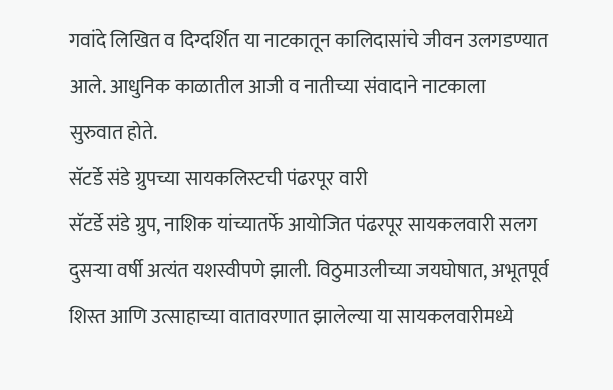गवांदे लिखित व दिग्दर्शित या नाटकातून कालिदासांचे जीवन उलगडण्यात आले. आधुनिक काळातील आजी व नातीच्या संवादाने नाटकाला
सुरुवात होते.
सॅटर्डे संडे ग्रुपच्या सायकलिस्टची पंढरपूर वारी
सॅटर्डे संडे ग्रुप, नाशिक यांच्यातर्फे आयोजित पंढरपूर सायकलवारी सलग दुसर्‍या वर्षी अत्यंत यशस्वीपणे झाली. विठुमाउलीच्या जयघोषात, अभूतपूर्व शिस्त आणि उत्साहाच्या वातावरणात झालेल्या या सायकलवारीमध्ये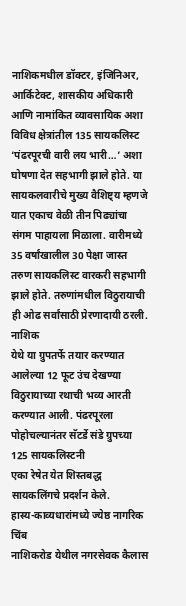नाशिकमधील डॉक्टर, इंजिनिअर, आर्किटेक्ट, शासकीय अधिकारी आणि नामांकित व्यावसायिक अशा विविध क्षेत्रांतील 135 सायकलिस्ट ‘पंढरपूरची वारी लय भारी…’ अशा घोषणा देत सहभागी झाले होते. या सायकलवारीचे मुख्य वैशिष्ट्य म्हणजे यात एकाच वेळी तीन पिढ्यांचा संगम पाहायला मिळाला. वारीमध्ये 35 वर्षांखालील 30 पेक्षा जास्त तरुण सायकलिस्ट वारकरी सहभागी झाले होते. तरुणांमधील विठुरायाची ही ओढ सर्वांसाठी प्रेरणादायी ठरली. नाशिक
येथे या ग्रुपतर्फे तयार करण्यात आलेल्या 12 फूट उंच देखण्या विठुरायाच्या रथाची भव्य आरती करण्यात आली. पंढरपूरला पोहोचल्यानंतर सॅटर्डे संडे ग्रुपच्या 125 सायकलिस्टनी
एका रेषेत येत शिस्तबद्ध सायकलिंगचे प्रदर्शन केले.
हास्य-काव्यधारांमध्ये ज्येष्ठ नागरिक चिंब
नाशिकरोड येथील नगरसेवक कैलास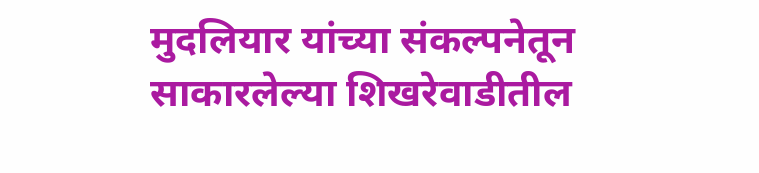मुदलियार यांच्या संकल्पनेतून साकारलेल्या शिखरेवाडीतील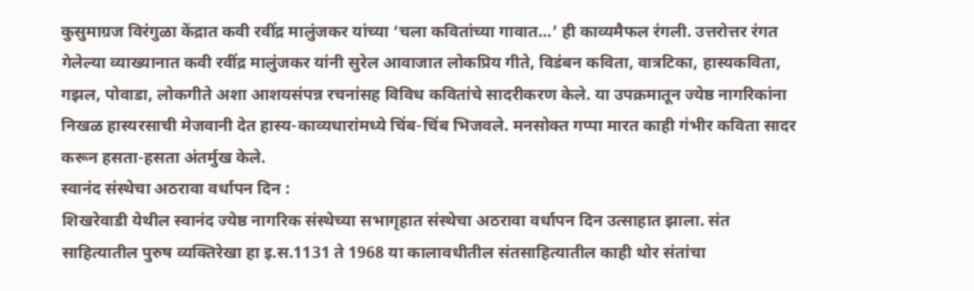कुसुमाग्रज विरंगुळा केंद्रात कवी रवींद्र मालुंजकर यांच्या ‘चला कवितांच्या गावात…’ ही काव्यमैफल रंगली. उत्तरोत्तर रंगत गेलेल्या व्याख्यानात कवी रवींद्र मालुंजकर यांनी सुरेल आवाजात लोकप्रिय गीते, विडंबन कविता, वात्रटिका, हास्यकविता, गझल, पोवाडा, लोकगीते अशा आशयसंपन्न रचनांसह विविध कवितांचे सादरीकरण केले. या उपक्रमातून ज्येष्ठ नागरिकांना निखळ हास्यरसाची मेजवानी देत हास्य-काव्यधारांमध्ये चिंब-चिंब भिजवले. मनसोक्त गप्पा मारत काही गंभीर कविता सादर करून हसता-हसता अंतर्मुख केले.
स्वानंद संस्थेचा अठरावा वर्धापन दिन :
शिखरेवाडी येथील स्वानंद ज्येष्ठ नागरिक संस्थेच्या सभागृहात संस्थेचा अठरावा वर्धापन दिन उत्साहात झाला. संत साहित्यातील पुरुष व्यक्तिरेखा हा इ.स.1131 ते 1968 या कालावधीतील संतसाहित्यातील काही थोर संतांचा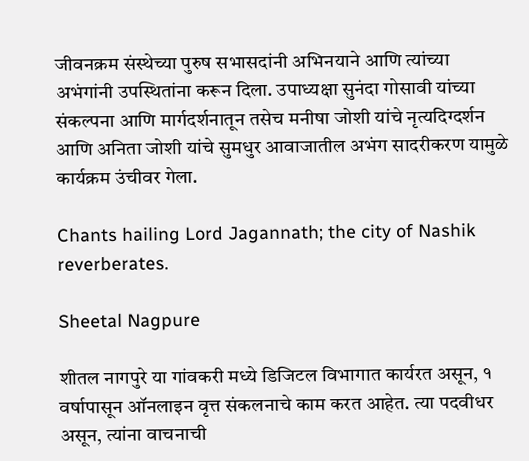जीवनक्रम संस्थेच्या पुरुष सभासदांनी अभिनयाने आणि त्यांच्या अभंगांनी उपस्थितांना करून दिला. उपाध्यक्षा सुनंदा गोसावी यांच्या संकल्पना आणि मार्गदर्शनातून तसेच मनीषा जोशी यांचे नृत्यदिग्दर्शन आणि अनिता जोशी यांचे सुमधुर आवाजातील अभंग सादरीकरण यामुळे कार्यक्रम उंचीवर गेला.

Chants hailing Lord Jagannath; the city of Nashik reverberates.

Sheetal Nagpure

शीतल नागपुरे या गांवकरी मध्ये डिजिटल विभागात कार्यरत असून, १ वर्षापासून ऑनलाइन वृत्त संकलनाचे काम करत आहेत. त्या पदवीधर असून, त्यांना वाचनाची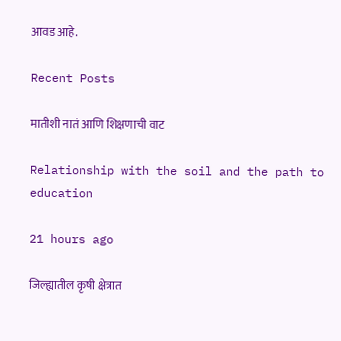आवड आहे.

Recent Posts

मातीशी नातं आणि शिक्षणाची वाट

Relationship with the soil and the path to education

21 hours ago

जिल्ह्यातील कृषी क्षेत्रात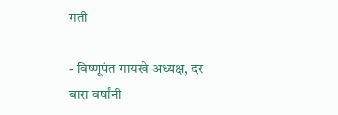गती

- विष्णूपंत गायखे अध्यक्ष, दर बारा वर्षांनी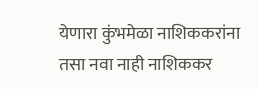येणारा कुंभमेळा नाशिककरांना तसा नवा नाही नाशिककर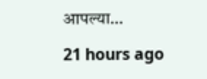आपल्या…

21 hours ago